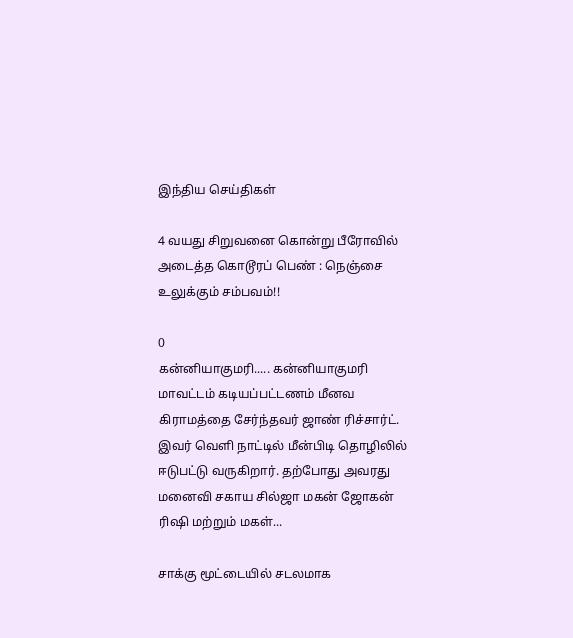இந்திய செய்திகள்

4 வயது சிறுவனை கொன்று பீரோவில் அடைத்த கொடூரப் பெண் : நெஞ்சை உலுக்கும் சம்பவம்!!

0
கன்னியாகுமரி..... கன்னியாகுமரி மாவட்டம் கடியப்பட்டணம் மீனவ கிராமத்தை சேர்ந்தவர் ஜாண் ரிச்சார்ட். இவர் வெளி நாட்டில் மீன்பிடி தொழிலில் ஈடுபட்டு வருகிறார். தற்போது அவரது மனைவி சகாய சில்ஜா மகன் ஜோகன் ரிஷி மற்றும் மகள்...

சாக்கு மூட்டையில் சடலமாக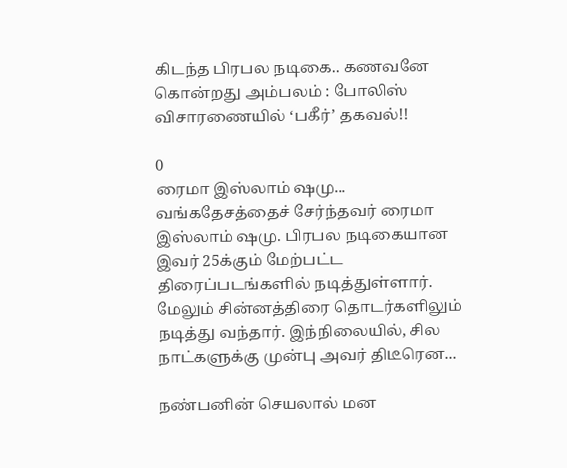கிடந்த பிரபல நடிகை.. கணவனே கொன்றது அம்பலம் : போலிஸ் விசாரணையில் ‘பகீர்’ தகவல்!!

0
ரைமா இஸ்லாம் ஷமு... வங்கதேசத்தைச் சேர்ந்தவர் ரைமா இஸ்லாம் ஷமு. பிரபல நடிகையான இவர் 25க்கும் மேற்பட்ட திரைப்படங்களில் நடித்துள்ளார். மேலும் சின்னத்திரை தொடர்களிலும் நடித்து வந்தார். இந்நிலையில், சில நாட்களுக்கு முன்பு அவர் திடீரென...

நண்பனின் செயலால் மன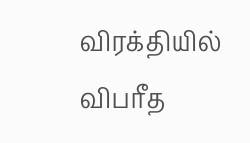விரக்தியில் விபரீத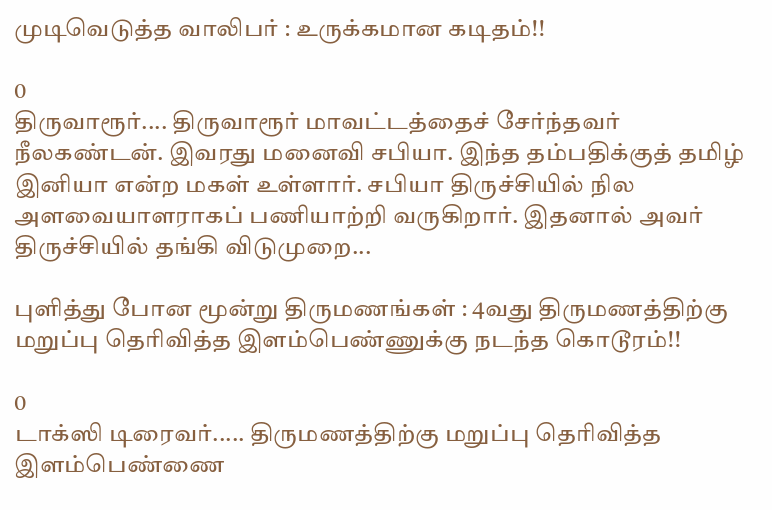முடிவெடுத்த வாலிபர் : உருக்கமான கடிதம்!!

0
திருவாரூர்.... திருவாரூர் மாவட்டத்தைச் சேர்ந்தவர் நீலகண்டன். இவரது மனைவி சபியா. இந்த தம்பதிக்குத் தமிழ் இனியா என்ற மகள் உள்ளார். சபியா திருச்சியில் நில அளவையாளராகப் பணியாற்றி வருகிறார். இதனால் அவர் திருச்சியில் தங்கி விடுமுறை...

புளித்து போன மூன்று திருமணங்கள் : 4வது திருமணத்திற்கு மறுப்பு தெரிவித்த இளம்பெண்ணுக்கு நடந்த கொடூரம்!!

0
டாக்ஸி டிரைவர்..... திருமணத்திற்கு மறுப்பு தெரிவித்த இளம்பெண்ணை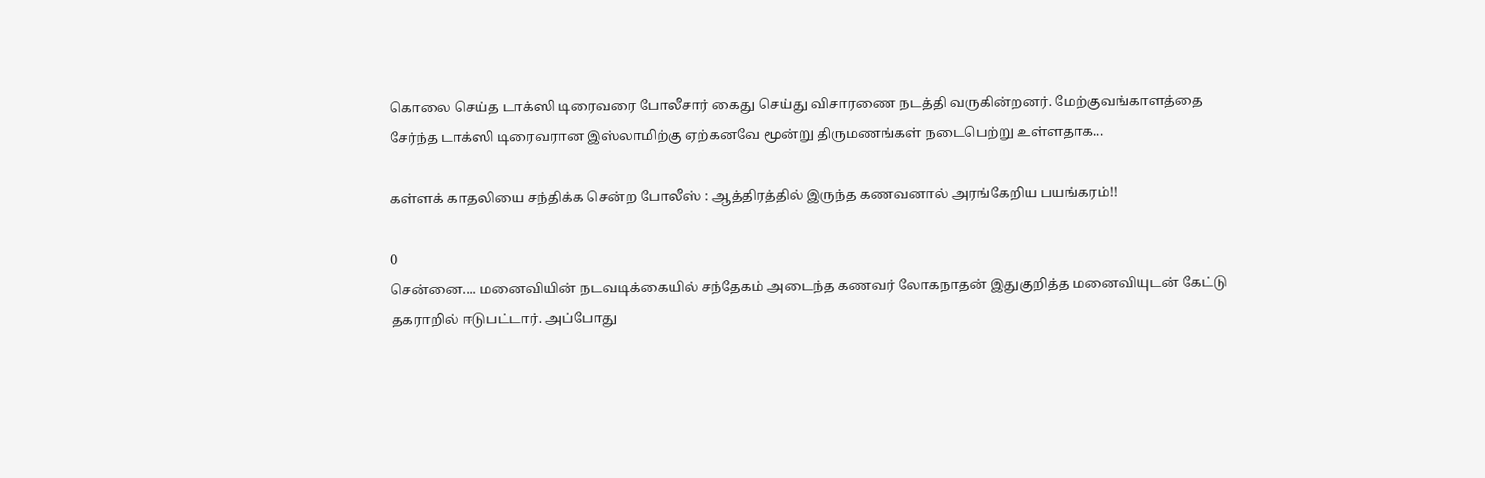கொலை செய்த டாக்ஸி டிரைவரை போலீசார் கைது செய்து விசாரணை நடத்தி வருகின்றனர். மேற்குவங்காளத்தை சேர்ந்த டாக்ஸி டிரைவரான இஸ்லாமிற்கு ஏற்கனவே மூன்று திருமணங்கள் நடைபெற்று உள்ளதாக...

கள்ளக் காதலியை சந்திக்க சென்ற போலீஸ் : ஆத்திரத்தில் இருந்த கணவனால் அரங்கேறிய பயங்கரம்!!

0
சென்னை.... மனைவியின் நடவடிக்கையில் சந்தேகம் அடைந்த கணவர் லோகநாதன் இதுகுறித்த மனைவியுடன் கேட்டு தகராறில் ஈடுபட்டார். அப்போது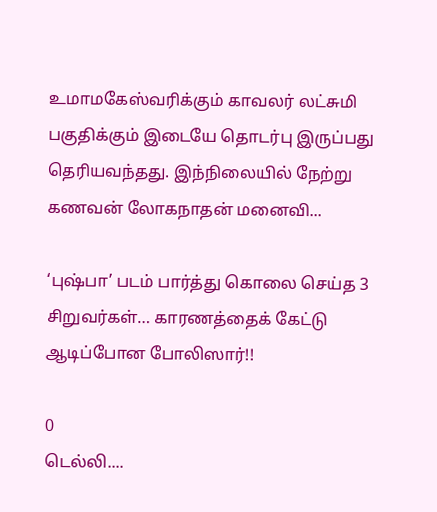உமாமகேஸ்வரிக்கும் காவலர் லட்சுமி பகுதிக்கும் இடையே தொடர்பு இருப்பது தெரியவந்தது. இந்நிலையில் நேற்று கணவன் லோகநாதன் மனைவி...

‘புஷ்பா’ படம் பார்த்து கொலை செய்த 3 சிறுவர்கள்… காரணத்தைக் கேட்டு ஆடிப்போன போலிஸார்!!

0
டெல்லி....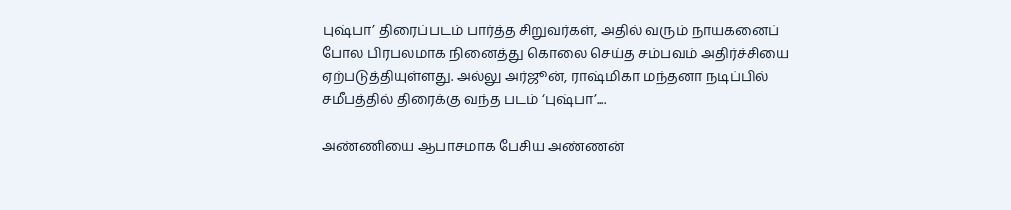புஷ்பா’ திரைப்படம் பார்த்த சிறுவர்கள், அதில் வரும் நாயகனைப் போல பிரபலமாக நினைத்து கொலை செய்த சம்பவம் அதிர்ச்சியை ஏற்படுத்தியுள்ளது. அல்லு அர்ஜூன், ராஷ்மிகா மந்தனா நடிப்பில் சமீபத்தில் திரைக்கு வந்த படம் ‘புஷ்பா’....

அண்ணியை ஆபாசமாக பேசிய அண்ணன்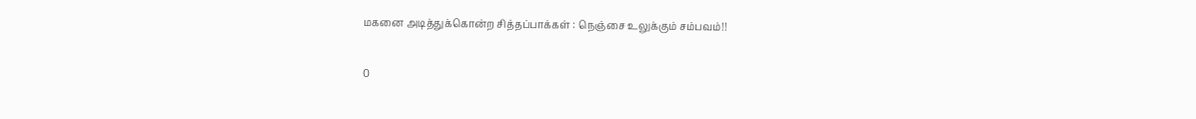மகனை அடித்துக்கொன்ற சித்தப்பாக்கள் : நெஞ்சை உலுக்கும் சம்பவம்!!

0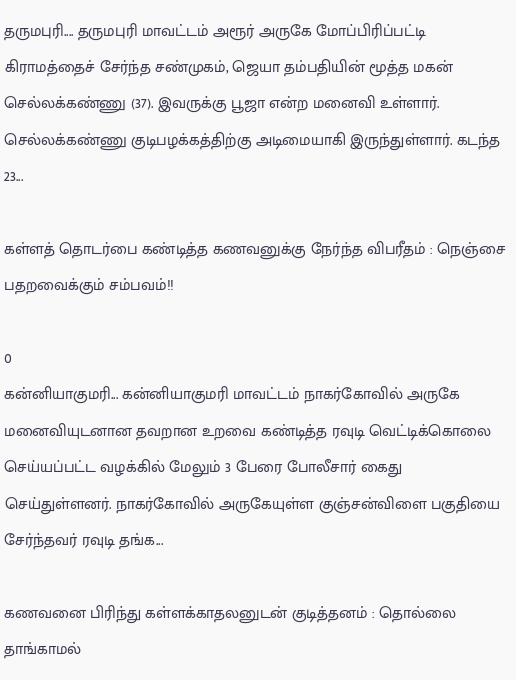தருமபுரி.... தருமபுரி மாவட்டம் அரூர் அருகே மோப்பிரிப்பட்டி கிராமத்தைச் சேர்ந்த சண்முகம், ஜெயா தம்பதியின் மூத்த மகன் செல்லக்கண்ணு (37). இவருக்கு பூஜா என்ற மனைவி உள்ளார். செல்லக்கண்ணு குடிபழக்கத்திற்கு அடிமையாகி இருந்துள்ளார். கடந்த 23...

கள்ளத் தொடர்பை கண்டித்த கணவனுக்கு நேர்ந்த விபரீதம் : நெஞ்சை பதறவைக்கும் சம்பவம்!!

0
கன்னியாகுமரி... கன்னியாகுமரி மாவட்டம் நாகர்கோவில் அருகே மனைவியுடனான தவறான உறவை கண்டித்த ரவுடி வெட்டிக்கொலை செய்யப்பட்ட வழக்கில் மேலும் 3 பேரை போலீசார் கைது செய்துள்ளனர். நாகர்கோவில் அருகேயுள்ள குஞ்சன்விளை பகுதியை சேர்ந்தவர் ரவுடி தங்க...

கணவனை பிரிந்து கள்ளக்காதலனுடன் குடித்தனம் : தொல்லை தாங்காமல்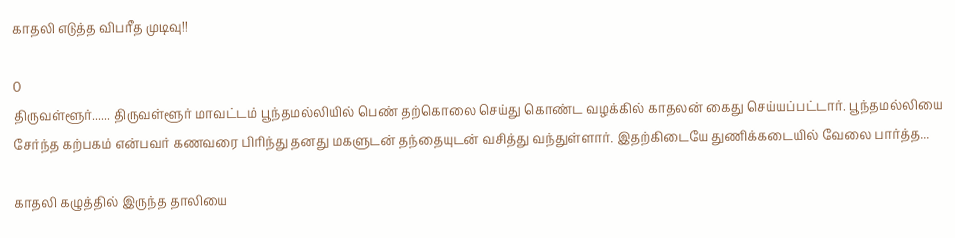காதலி எடுத்த விபரீத முடிவு!!

0
திருவள்ளூர்...... திருவள்ளூர் மாவட்டம் பூந்தமல்லியில் பெண் தற்கொலை செய்து கொண்ட வழக்கில் காதலன் கைது செய்யப்பட்டார். பூந்தமல்லியை சேர்ந்த கற்பகம் என்பவர் கணவரை பிரிந்து தனது மகளுடன் தந்தையுடன் வசித்து வந்துள்ளார். இதற்கிடையே துணிக்கடையில் வேலை பார்த்த...

காதலி கழுத்தில் இருந்த தாலியை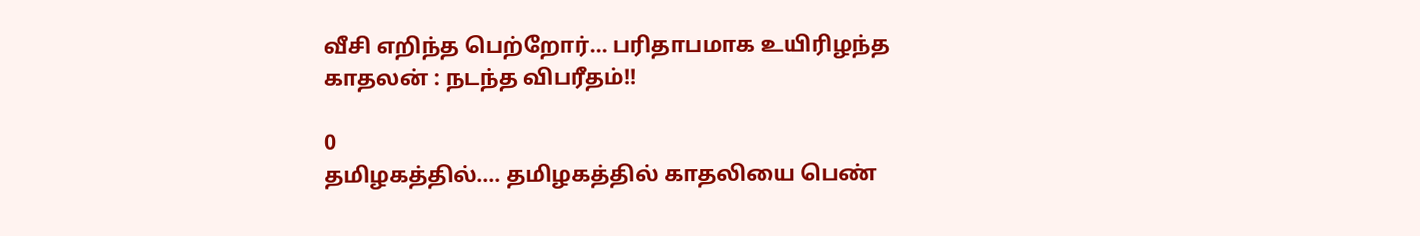வீசி எறிந்த பெற்றோர்… பரிதாபமாக உயிரிழந்த காதலன் : நடந்த விபரீதம்!!

0
தமிழகத்தில்.... தமிழகத்தில் காதலியை பெண்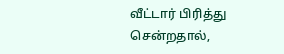வீட்டார் பிரித்து சென்றதால்,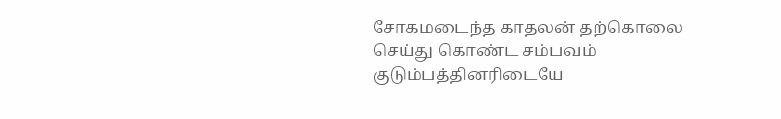சோகமடைந்த காதலன் தற்கொலை செய்து கொண்ட சம்பவம் குடும்பத்தினரிடையே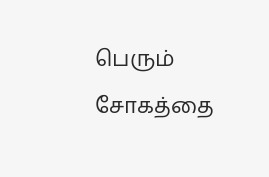பெரும் சோகத்தை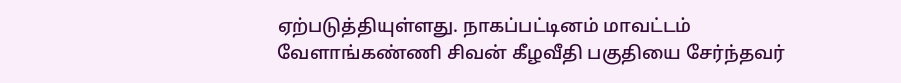ஏற்படுத்தியுள்ளது. நாகப்பட்டினம் மாவட்டம் வேளாங்கண்ணி சிவன் கீழவீதி பகுதியை சேர்ந்தவர்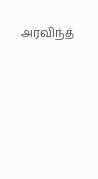அரவிந்த்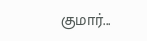குமார்...